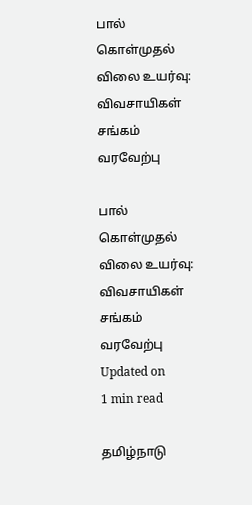பால் கொள்முதல் விலை உயர்வு: விவசாயிகள் சங்கம் வரவேற்பு

பால் கொள்முதல் விலை உயர்வு: விவசாயிகள் சங்கம் வரவேற்பு
Updated on
1 min read

தமிழ்நாடு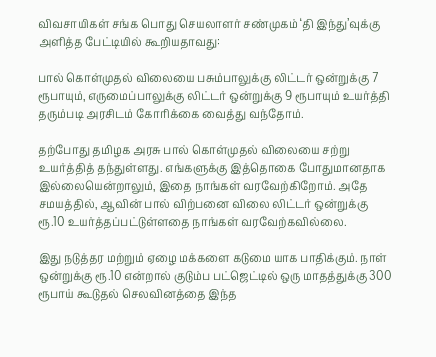விவசாயிகள் சங்க பொது செயலாளர் சண்முகம் ‘தி இந்து’வுக்கு அளித்த பேட்டியில் கூறியதாவது:

பால் கொள்முதல் விலையை பசும்பாலுக்கு லிட்டர் ஒன்றுக்கு 7 ரூபாயும், எருமைப்பாலுக்கு லிட்டர் ஒன்றுக்கு 9 ரூபாயும் உயர்த்தி தரும்படி அரசிடம் கோரிக்கை வைத்து வந்தோம்.

தற்போது தமிழக அரசு பால் கொள்முதல் விலையை சற்று உயர்த்தித் தந்துள்ளது. எங்களுக்கு இத்தொகை போதுமானதாக இல்லையென்றாலும், இதை நாங்கள் வரவேற்கிறோம். அதே சமயத்தில், ஆவின் பால் விற்பனை விலை லிட்டர் ஒன்றுக்கு ரூ.10 உயர்த்தப்பட்டுள்ளதை நாங்கள் வரவேற்கவில்லை.

இது நடுத்தர மற்றும் ஏழை மக்களை கடுமை யாக பாதிக்கும். நாள் ஒன்றுக்கு ரூ.10 என்றால் குடும்ப பட்ஜெட்டில் ஒரு மாதத்துக்கு 300 ரூபாய் கூடுதல் செலவினத்தை இந்த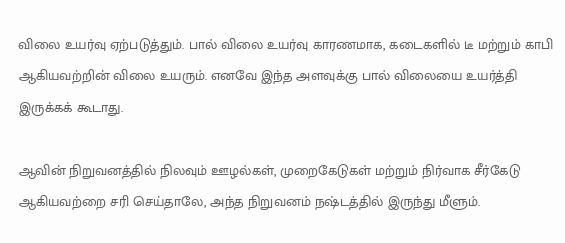விலை உயர்வு ஏற்படுத்தும். பால் விலை உயர்வு காரணமாக, கடைகளில் டீ மற்றும் காபி ஆகியவற்றின் விலை உயரும். எனவே இந்த அளவுக்கு பால் விலையை உயர்த்தி இருக்கக் கூடாது.

ஆவின் நிறுவனத்தில் நிலவும் ஊழல்கள், முறைகேடுகள் மற்றும் நிர்வாக சீர்கேடு ஆகியவற்றை சரி செய்தாலே, அந்த நிறுவனம் நஷ்டத்தில் இருந்து மீளும்.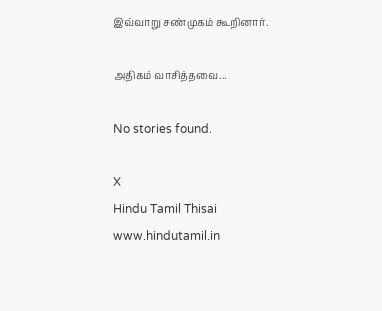இவ்வாறு சண்முகம் கூறினார்.

அதிகம் வாசித்தவை...

No stories found.

X
Hindu Tamil Thisai
www.hindutamil.in